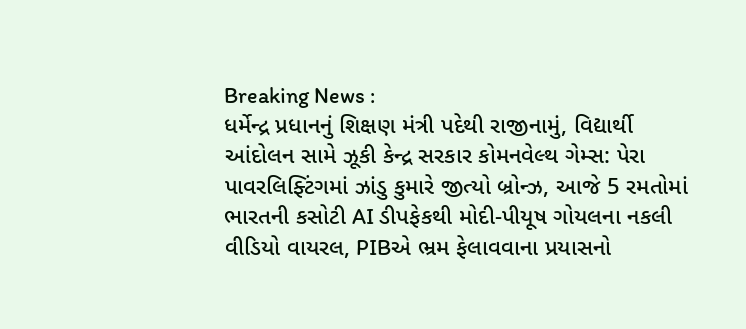Breaking News :
ધર્મેન્દ્ર પ્રધાનનું શિક્ષણ મંત્રી પદેથી રાજીનામું, વિદ્યાર્થી આંદોલન સામે ઝૂકી કેન્દ્ર સરકાર કોમનવેલ્થ ગેમ્સ: પેરા પાવરલિફ્ટિંગમાં ઝાંડુ કુમારે જીત્યો બ્રોન્ઝ, આજે 5 રમતોમાં ભારતની કસોટી AI ડીપફેકથી મોદી-પીયૂષ ગોયલના નકલી વીડિયો વાયરલ, PIBએ ભ્રમ ફેલાવવાના પ્રયાસનો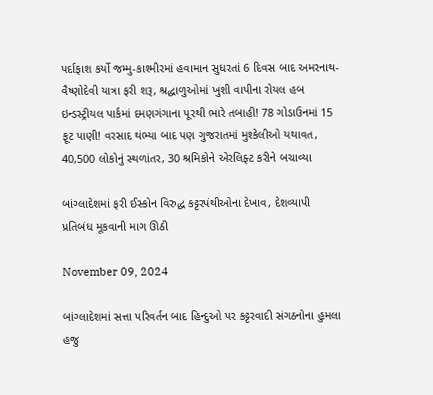પર્દાફાશ કર્યો જમ્મુ-કાશ્મીરમાં હવામાન સુધરતાં 6 દિવસ બાદ અમરનાથ-વૈષ્ણોદેવી યાત્રા ફરી શરૂ, શ્રદ્ધાળુઓમાં ખુશી વાપીના રોયલ હબ ઇન્ડસ્ટ્રીયલ પાર્કમાં દમણગંગાના પૂરથી ભારે તબાહી! 78 ગોડાઉનમાં 15 ફૂટ પાણી! વરસાદ થંભ્યા બાદ પણ ગુજરાતમાં મુશ્કેલીઓ યથાવત, 40,500 લોકોનું સ્થળાંતર, 30 શ્રમિકોને એરલિફ્ટ કરીને બચાવ્યા

બાંગ્લાદેશમાં ફરી ઈસ્કોન વિરુદ્ધ કટ્ટરપંથીઓના દેખાવ, દેશવ્યાપી પ્રતિબંધ મૂકવાની માગ ઊઠી

November 09, 2024

બાંગ્લાદેશમાં સત્તા પરિવર્તન બાદ હિન્દુઓ પર કટ્ટરવાદી સંગઠનોના હુમલા હજુ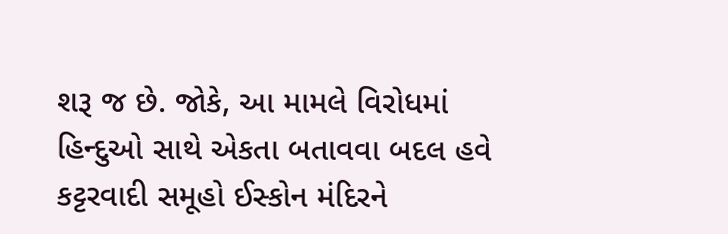શરૂ જ છે. જોકે, આ મામલે વિરોધમાં હિન્દુઓ સાથે એકતા બતાવવા બદલ હવે કટ્ટરવાદી સમૂહો ઈસ્કોન મંદિરને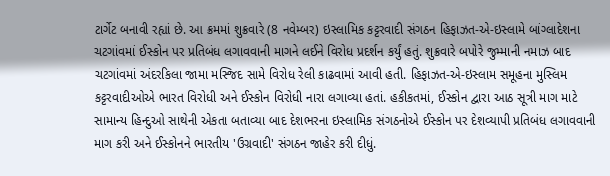ટાર્ગેટ બનાવી રહ્યાં છે. આ ક્રમમાં શુક્રવારે (8 નવેમ્બર) ઇસ્લામિક કટ્ટરવાદી સંગઠન હિફાઝત-એ-ઇસ્લામે બાંગ્લાદેશના ચટગાંવમાં ઈસ્કોન પર પ્રતિબંધ લગાવવાની માગને લઈને વિરોધ પ્રદર્શન કર્યું હતું. શુક્રવારે બપોરે જુમ્માની નમાઝ બાદ ચટગાંવમાં અંદરકિલા જામા મસ્જિદ સામે વિરોધ રેલી કાઢવામાં આવી હતી. હિફાઝત-એ-ઇસ્લામ સમૂહના મુસ્લિમ કટ્ટરવાદીઓએ ભારત વિરોધી અને ઈસ્કોન વિરોધી નારા લગાવ્યા હતાં. હકીકતમાં, ઈસ્કોન દ્વારા આઠ સૂત્રી માગ માટે સામાન્ય હિન્દુઓ સાથેની એકતા બતાવ્યા બાદ દેશભરના ઇસ્લામિક સંગઠનોએ ઈસ્કોન પર દેશવ્યાપી પ્રતિબંધ લગાવવાની માગ કરી અને ઈસ્કોનને ભારતીય 'ઉગ્રવાદી' સંગઠન જાહેર કરી દીધું.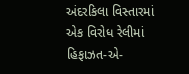અંદરકિલા વિસ્તારમાં એક વિરોધ રેલીમાં હિફાઝત-એ-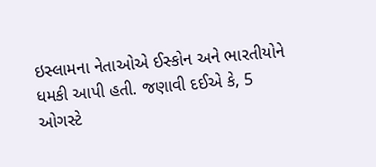ઇસ્લામના નેતાઓએ ઈસ્કોન અને ભારતીયોને ધમકી આપી હતી. જણાવી દઈએ કે, 5 ઓગસ્ટે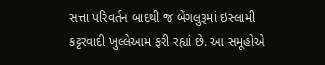સત્તા પરિવર્તન બાદથી જ બેંગલુરૂમાં ઇસ્લામી કટ્ટરવાદી ખુલ્લેઆમ ફરી રહ્યાં છે. આ સમૂહોએ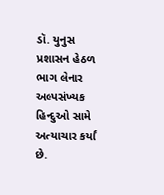ડૉ. યુનુસ પ્રશાસન હેઠળ ભાગ લેનાર અલ્પસંખ્યક હિન્દુઓ સામે અત્યાચાર કર્યાં છે.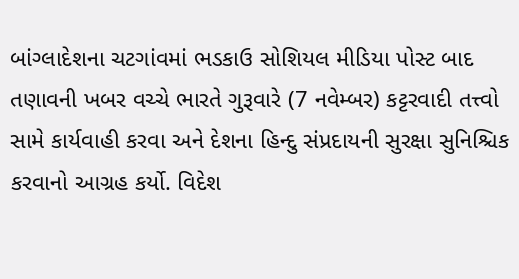બાંગ્લાદેશના ચટગાંવમાં ભડકાઉ સોશિયલ મીડિયા પોસ્ટ બાદ તણાવની ખબર વચ્ચે ભારતે ગુરૂવારે (7 નવેમ્બર) કટ્ટરવાદી તત્ત્વો સામે કાર્યવાહી કરવા અને દેશના હિન્દુ સંપ્રદાયની સુરક્ષા સુનિશ્ચિક કરવાનો આગ્રહ કર્યો. વિદેશ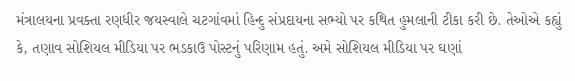મંત્રાલયના પ્રવક્તા રણધીર જયસ્વાલે ચટગાંવમાં હિન્દુ સંપ્રદાયના સભ્યો પર કથિત હુમલાની ટીકા કરી છે. તેઓએ કહ્યું કે, તણાવ સોશિયલ મીડિયા પર ભડકાઉ પોસ્ટનું પરિણામ હતું. અમે સોશિયલ મીડિયા પર ઘણાં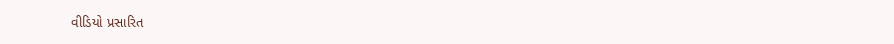વીડિયો પ્રસારિત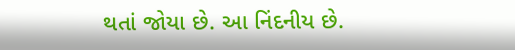થતાં જોયા છે. આ નિંદનીય છે.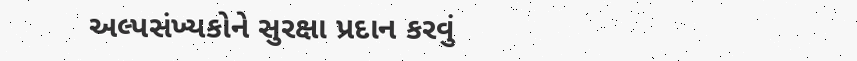અલ્પસંખ્યકોને સુરક્ષા પ્રદાન કરવું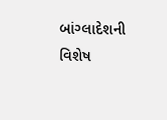બાંગ્લાદેશની વિશેષ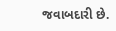જવાબદારી છે.